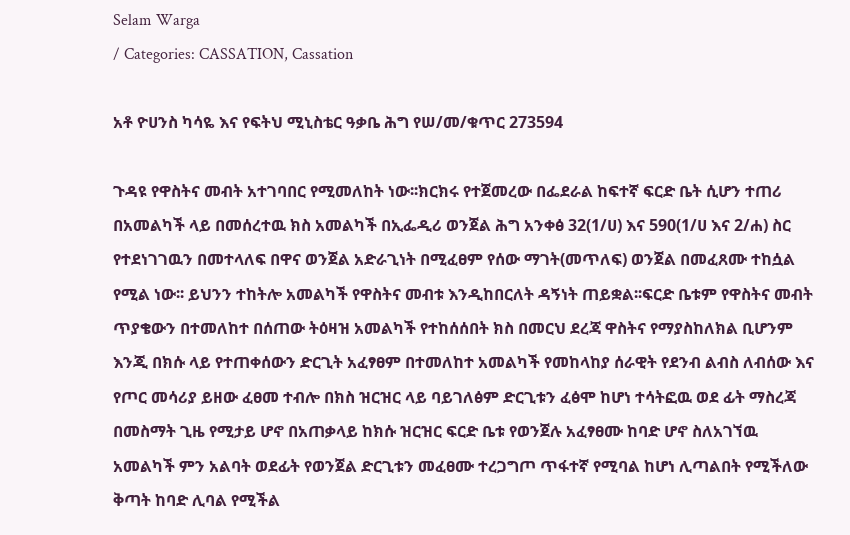Selam Warga
/ Categories: CASSATION, Cassation

አቶ ዮሀንስ ካሳዬ እና የፍትህ ሚኒስቴር ዓቃቤ ሕግ የሠ/መ/ቁጥር 273594

ጉዳዩ የዋስትና መብት አተገባበር የሚመለከት ነው፡፡ክርክሩ የተጀመረው በፌደራል ከፍተኛ ፍርድ ቤት ሲሆን ተጠሪ በአመልካች ላይ በመሰረተዉ ክስ አመልካች በኢፌዲሪ ወንጀል ሕግ አንቀፅ 32(1/ሀ) እና 590(1/ሀ እና 2/ሐ) ስር የተደነገገዉን በመተላለፍ በዋና ወንጀል አድራጊነት በሚፈፀም የሰው ማገት(መጥለፍ) ወንጀል በመፈጸሙ ተከሷል የሚል ነው፡፡ ይህንን ተከትሎ አመልካች የዋስትና መብቱ እንዲከበርለት ዳኝነት ጠይቋል፡፡ፍርድ ቤቱም የዋስትና መብት ጥያቄውን በተመለከተ በሰጠው ትዕዛዝ አመልካች የተከሰሰበት ክስ በመርህ ደረጃ ዋስትና የማያስከለክል ቢሆንም እንጂ በክሱ ላይ የተጠቀሰውን ድርጊት አፈፃፀም በተመለከተ አመልካች የመከላከያ ሰራዊት የደንብ ልብስ ለብሰው እና የጦር መሳሪያ ይዘው ፈፀመ ተብሎ በክስ ዝርዝር ላይ ባይገለፅም ድርጊቱን ፈፅሞ ከሆነ ተሳትፎዉ ወደ ፊት ማስረጃ በመስማት ጊዜ የሚታይ ሆኖ በአጠቃላይ ከክሱ ዝርዝር ፍርድ ቤቱ የወንጀሉ አፈፃፀሙ ከባድ ሆኖ ስለአገኘዉ አመልካች ምን አልባት ወደፊት የወንጀል ድርጊቱን መፈፀሙ ተረጋግጦ ጥፋተኛ የሚባል ከሆነ ሊጣልበት የሚችለው ቅጣት ከባድ ሊባል የሚችል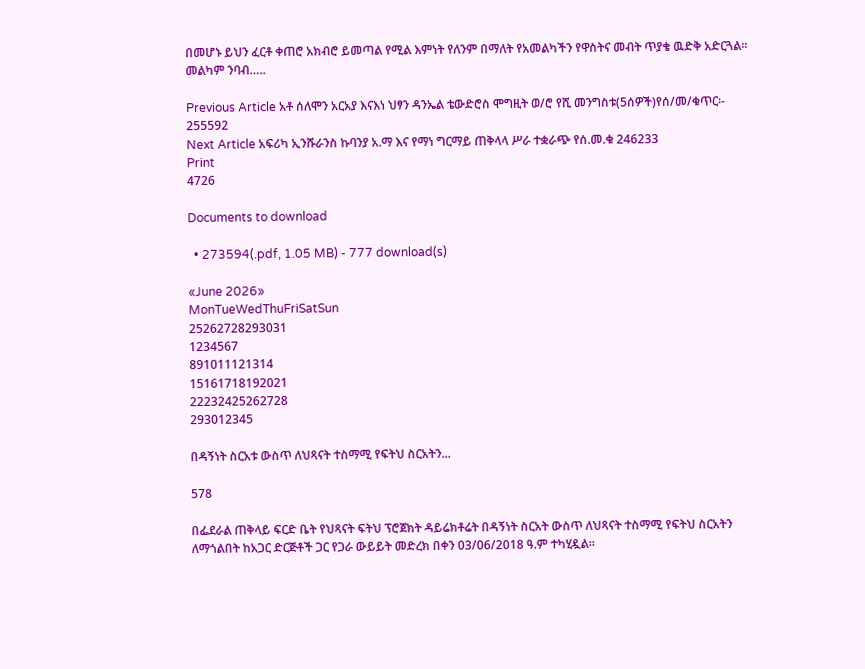በመሆኑ ይህን ፈርቶ ቀጠሮ አክብሮ ይመጣል የሚል እምነት የለንም በማለት የአመልካችን የዋስትና መብት ጥያቄ ዉድቅ አድርጓል፡፡መልካም ንባብ…..

Previous Article አቶ ሰለሞን አርአያ እናእነ ህፃን ዳንኤል ቴውድሮስ ሞግዚት ወ/ሮ የሺ መንግስቱ(5ሰዎች)የሰ/መ/ቁጥር፡- 255592
Next Article አፍሪካ ኢንሹራንስ ኩባንያ አ.ማ እና የማነ ግርማይ ጠቅላላ ሥራ ተቋራጭ የሰ.መ.ቁ 246233
Print
4726

Documents to download

  • 273594(.pdf, 1.05 MB) - 777 download(s)

«June 2026»
MonTueWedThuFriSatSun
25262728293031
1234567
891011121314
15161718192021
22232425262728
293012345

በዳኝነት ስርአቱ ውስጥ ለህጻናት ተስማሚ የፍትህ ስርአትን...

578

በፌደራል ጠቅላይ ፍርድ ቤት የህጻናት ፍትህ ፕሮጀክት ዳይሬክቶሬት በዳኝነት ስርአት ውስጥ ለህጻናት ተስማሚ የፍትህ ስርአትን ለማጎልበት ከአጋር ድርጅቶች ጋር የጋራ ውይይት መድረክ በቀን 03/06/2018 ዓ.ም ተካሂዷል።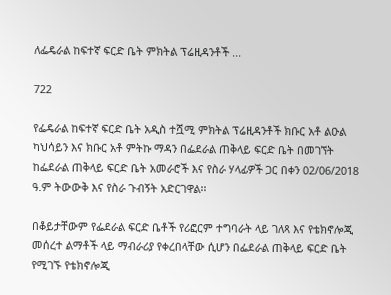ለፌዴራል ከፍተኛ ፍርድ ቤት ምክትል ፕሬዚዳንቶች ...

722

የፌዴራል ከፍተኛ ፍርድ ቤት አዲስ ተሿሚ ምክትል ፕሬዚዳንቶች ክቡር አቶ ልዑል ካህሳይን እና ክቡር አቶ ምትኩ ማዳን በፌደራል ጠቅላይ ፍርድ ቤት በመገኘት ከፌደራል ጠቅላይ ፍርድ ቤት አመራሮች እና የስራ ሃላፊዎች ጋር በቀን 02/06/2018 ዓ.ም ትውውቅ እና የስራ ጉብኝት አድርገዋል፡፡

በቆይታቸውም የፌደራል ፍርድ ቤቶች የሪፎርም ተግባራት ላይ ገለጻ እና የቴክኖሎጂ መሰረተ ልማቶች ላይ ማብራሪያ የቀረበላቸው ሲሆን በፌደራል ጠቅላይ ፍርድ ቤት የሚገኙ የቴክኖሎጂ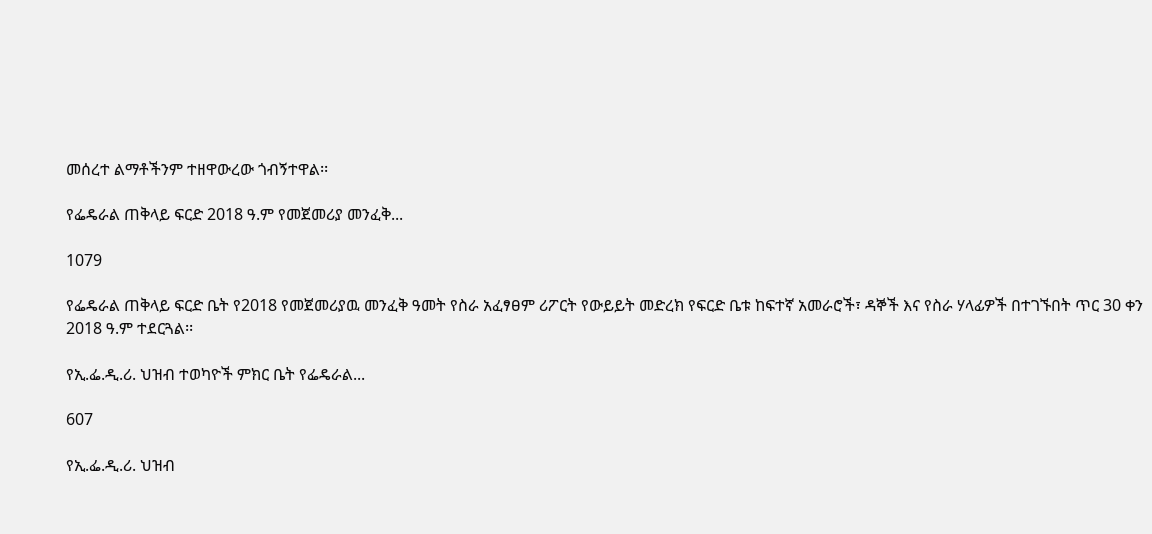መሰረተ ልማቶችንም ተዘዋውረው ጎብኝተዋል፡፡

የፌዴራል ጠቅላይ ፍርድ 2018 ዓ.ም የመጀመሪያ መንፈቅ...

1079

የፌዴራል ጠቅላይ ፍርድ ቤት የ2018 የመጀመሪያዉ መንፈቅ ዓመት የስራ አፈፃፀም ሪፖርት የውይይት መድረክ የፍርድ ቤቱ ከፍተኛ አመራሮች፣ ዳኞች እና የስራ ሃላፊዎች በተገኙበት ጥር 30 ቀን 2018 ዓ.ም ተደርጓል፡፡

የኢ.ፌ.ዲ.ሪ. ህዝብ ተወካዮች ምክር ቤት የፌዴራል...

607

የኢ.ፌ.ዲ.ሪ. ህዝብ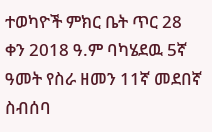ተወካዮች ምክር ቤት ጥር 28 ቀን 2018 ዓ.ም ባካሄደዉ 5ኛ ዓመት የስራ ዘመን 11ኛ መደበኛ ስብሰባ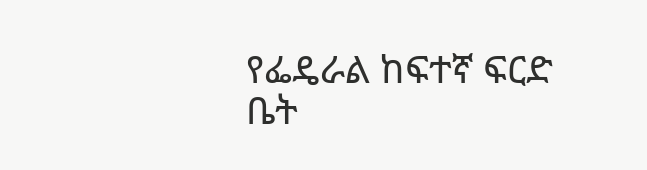የፌዴራል ከፍተኛ ፍርድ ቤት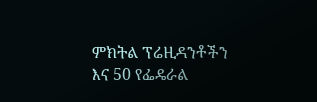ምክትል ፕሬዚዳንቶችን እና 50 የፌዴራል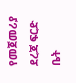የመጀመሪያ ደረጃ ፍርድ ቤት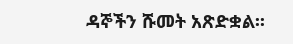ዳኞችን ሹመት አጽድቋል፡፡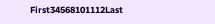First34568101112Last